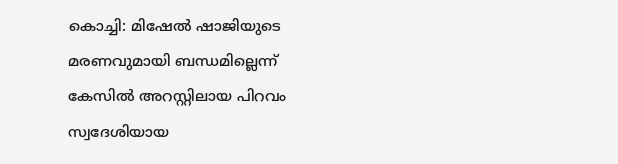കൊച്ചി: മിഷേൽ ഷാജിയുടെ മരണവുമായി ബന്ധമില്ലെന്ന് കേസിൽ അറസ്റ്റിലായ പിറവം സ്വദേശിയായ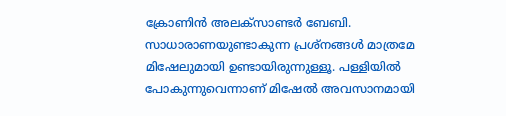ക്രോണിൻ അലക്സാണ്ടർ ബേബി. സാധാരാണയുണ്ടാകുന്ന പ്രശ്നങ്ങള്‍ മാത്രമേ മിഷേലുമായി ഉണ്ടായിരുന്നുള്ളൂ. പള്ളിയില്‍ പോകുന്നുവെന്നാണ് മിഷേൽ അവസാനമായി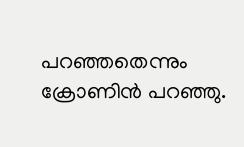പറഞ്ഞതെന്നും ക്രോണിന്‍ പറഞ്ഞു.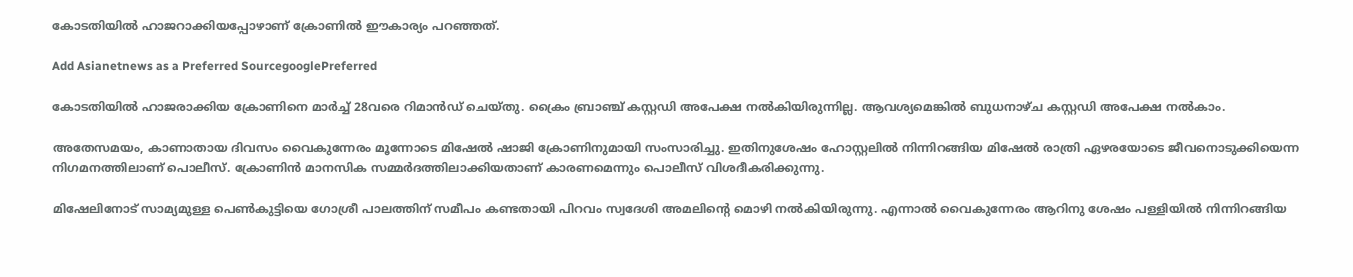കോടതിയില്‍ ഹാജറാക്കിയപ്പോഴാണ് ക്രോണില്‍ ഈകാര്യം പറഞ്ഞത്.

Add Asianetnews as a Preferred SourcegooglePreferred

കോടതിയിൽ ഹാജരാക്കിയ ക്രോണിനെ മാർച്ച് 28വരെ റിമാൻഡ് ചെയ്തു. ക്രൈം ബ്രാഞ്ച് കസ്റ്റഡി അപേക്ഷ നൽകിയിരുന്നില്ല. ആവശ്യമെങ്കിൽ ബുധനാഴ്ച കസ്റ്റഡി അപേക്ഷ നൽകാം.

അതേസമയം, കാണാതായ ദിവസം വൈകുന്നേരം മൂന്നോടെ മിഷേൽ ഷാജി ക്രോണിനുമായി സംസാരിച്ചു. ഇതിനുശേഷം ഹോസ്റ്റലിൽ നിന്നിറങ്ങിയ മിഷേൽ രാത്രി ഏഴരയോടെ ജീവനൊടുക്കിയെന്ന നിഗമനത്തിലാണ് പൊലീസ്. ക്രോണിൻ മാനസിക സമ്മർദത്തിലാക്കിയതാണ് കാരണമെന്നും പൊലീസ് വിശദീകരിക്കുന്നു.

മിഷേലിനോട് സാമ്യമുള്ള പെണ്‍കുട്ടിയെ ഗോശ്രീ പാലത്തിന് സമീപം കണ്ടതായി പിറവം സ്വദേശി അമലിന്‍റെ മൊഴി നൽകിയിരുന്നു. എന്നാൽ വൈകുന്നേരം ആറിനു ശേഷം പള്ളിയിൽ നിന്നിറങ്ങിയ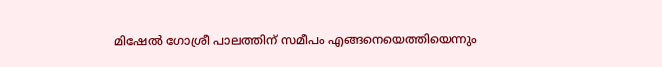മിഷേൽ ഗോശ്രീ പാലത്തിന് സമീപം എങ്ങനെയെത്തിയെന്നും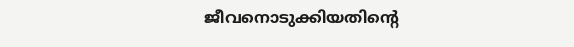ജീവനൊടുക്കിയതിന്‍റെ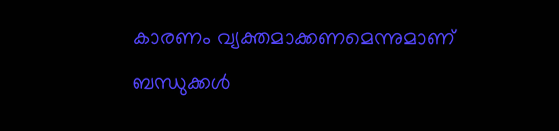കാരണം വ്യക്തമാക്കണമെന്നുമാണ് ബന്ധുക്കൾ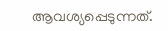ആവശ്യപ്പെടുന്നത്.